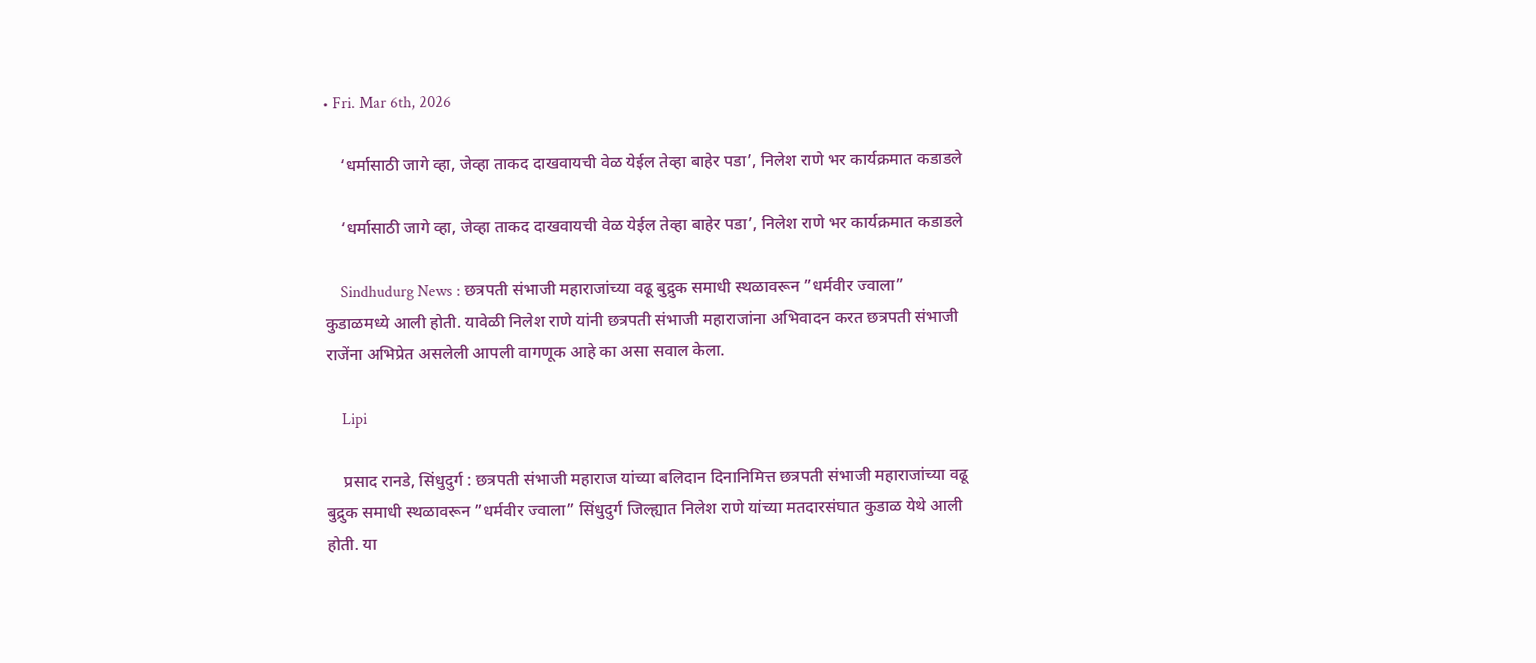• Fri. Mar 6th, 2026

    ‘धर्मासाठी जागे व्हा, जेव्हा ताकद दाखवायची वेळ येईल तेव्हा बाहेर पडा’, निलेश राणे भर कार्यक्रमात कडाडले

    ‘धर्मासाठी जागे व्हा, जेव्हा ताकद दाखवायची वेळ येईल तेव्हा बाहेर पडा’, निलेश राणे भर कार्यक्रमात कडाडले

    Sindhudurg News : छत्रपती संभाजी महाराजांच्या वढू बुद्रुक समाधी स्थळावरून ”धर्मवीर ज्वाला” कुडाळमध्ये आली होती. यावेळी निलेश राणे यांनी छत्रपती संभाजी महाराजांना अभिवादन करत छत्रपती संभाजी राजेंना अभिप्रेत असलेली आपली वागणूक आहे का असा सवाल केला.

    Lipi

    प्रसाद रानडे, सिंधुदुर्ग : छत्रपती संभाजी महाराज यांच्या बलिदान दिनानिमित्त छत्रपती संभाजी महाराजांच्या वढू बुद्रुक समाधी स्थळावरून ”धर्मवीर ज्वाला” सिंधुदुर्ग जिल्ह्यात निलेश राणे यांच्या मतदारसंघात कुडाळ येथे आली होती. या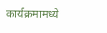कार्यक्रमामध्ये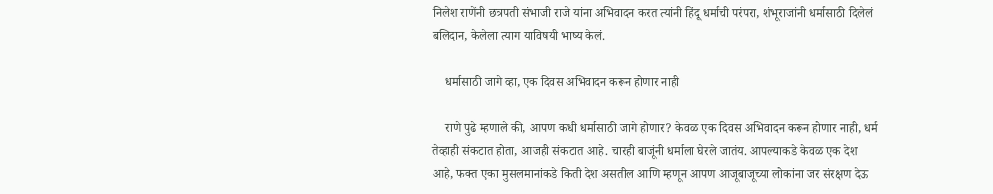निलेश राणेंनी छत्रपती संभाजी राजे यांना अभिवादन करत त्यांनी हिंदू धर्माची परंपरा, शंभूराजांनी धर्मासाठी दिलेलं बलिदान, केलेला त्याग याविषयी भाष्य केलं.

    धर्मासाठी जागे व्हा, एक दिवस अभिवादन करून होणार नाही

    राणे पुढे म्हणाले की, आपण कधी धर्मासाठी जागे होणार? केवळ एक दिवस अभिवादन करून होणार नाही, धर्म तेव्हाही संकटात होता, आजही संकटात आहे. चारही बाजूंनी धर्माला घेरले जातंय. आपल्याकडे केवळ एक देश आहे, फक्त एका मुसलमानांकडे किती देश असतील आणि म्हणून आपण आजूबाजूच्या लोकांना जर संरक्षण देऊ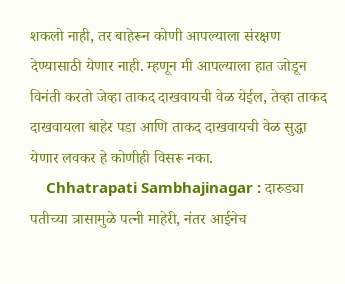शकलो नाही, तर बाहेरून कोणी आपल्याला संरक्षण देण्यासाठी येणार नाही. म्हणून मी आपल्याला हात जोडून विनंती करतो जेव्हा ताकद दाखवायची वेळ येईल, तेव्हा ताकद दाखवायला बाहेर पडा आणि ताकद दाखवायची वेळ सुद्धा येणार लवकर हे कोणीही विसरू नका.
    Chhatrapati Sambhajinagar : दारुड्या पतीच्या त्रासामुळे पत्नी माहेरी, नंतर आईनेच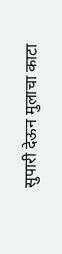सुपारी देऊन मुलाचा काटा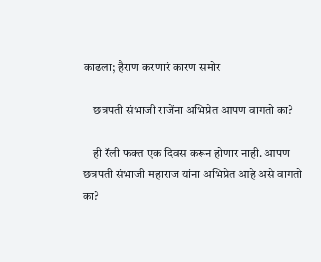काढला; हैराण करणारं कारण समोर

    छत्रपती संभाजी राजेंना अभिप्रेत आपण वागतो का?

    ही रॅली फक्त एक दिवस करून होणार नाही. आपण छत्रपती संभाजी महाराज यांना अभिप्रेत आहे असे वागतो का?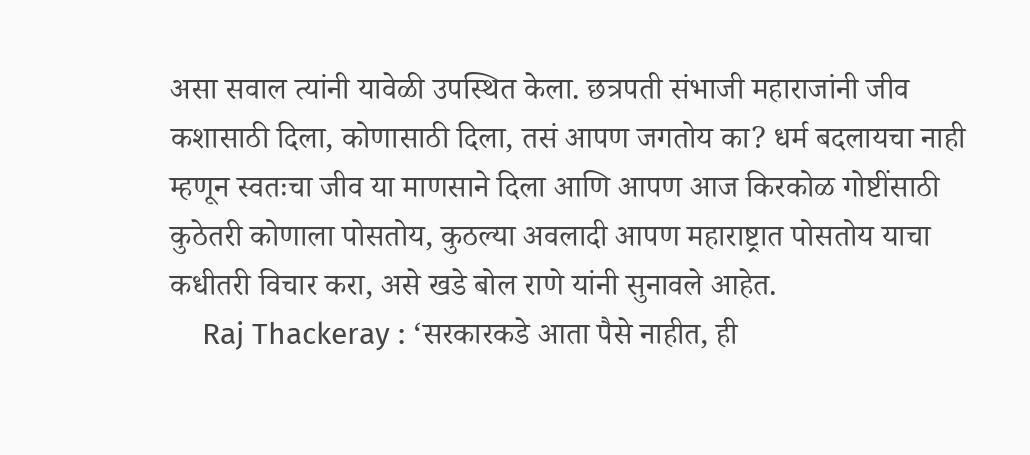असा सवाल त्यांनी यावेळी उपस्थित केला. छत्रपती संभाजी महाराजांनी जीव कशासाठी दिला, कोणासाठी दिला, तसं आपण जगतोय का? धर्म बदलायचा नाही म्हणून स्वतःचा जीव या माणसाने दिला आणि आपण आज किरकोळ गोष्टींसाठी कुठेतरी कोणाला पोसतोय, कुठल्या अवलादी आपण महाराष्ट्रात पोसतोय याचा कधीतरी विचार करा, असे खडे बोल राणे यांनी सुनावले आहेत.
    Raj Thackeray : ‘सरकारकडे आता पैसे नाहीत, ही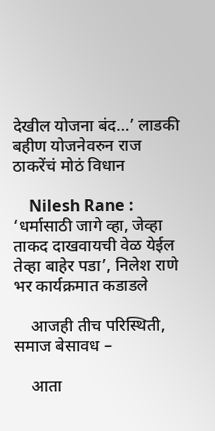देखील योजना बंद…’ लाडकी बहीण योजनेवरुन राज ठाकरेंचं मोठं विधान

    Nilesh Rane : ‘धर्मासाठी जागे व्हा, जेव्हा ताकद दाखवायची वेळ येईल तेव्हा बाहेर पडा’, निलेश राणे भर कार्यक्रमात कडाडले

    आजही तीच परिस्थिती, समाज बेसावध –

    आता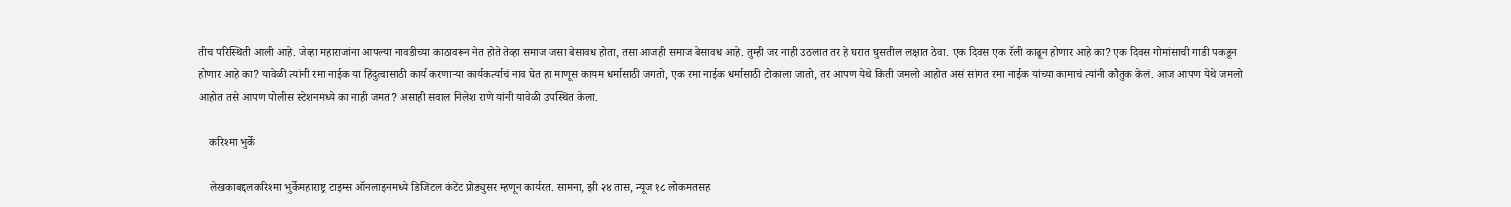तीच परिस्थिती आली आहे. जेव्हा महाराजांना आपल्या नावडीच्या काठावरून नेत होते तेव्हा समाज जसा बेसावध होता, तसा आजही समाज बेसावध आहे. तुम्ही जर नाही उठलात तर हे घरात घुसतील लक्षात ठेवा. एक दिवस एक रॅली काढून होणार आहे का? एक दिवस गोमांसाची गाडी पकडून होणार आहे का? यावेळी त्यांनी रमा नाईक या हिंदुत्वासाठी कार्य करणाऱ्या कार्यकर्त्याचं नाव घेत हा माणूस कायम धर्मासाठी जगतो, एक रमा नाईक धर्मासाठी टोकाला जातो, तर आपण येथे किती जमलो आहोत असं सांगत रमा नाईक यांच्या कामाचं त्यांनी कौतुक केलं. आज आपण येथे जमलो आहोत तसे आपण पोलीस स्टेशनमध्ये का नाही जमत? असाही सवाल निलेश राणे यांनी यावेळी उपस्थित केला.

    करिश्मा भुर्के

    लेखकाबद्दलकरिश्मा भुर्केमहाराष्ट्र टाइम्स ऑनलाइनमध्ये डिजिटल कंटेंट प्रोड्युसर म्हणून कार्यरत. सामना, झी २४ तास, न्यूज १८ लोकमतसह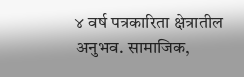४ वर्ष पत्रकारिता क्षेत्रातील अनुभव. सामाजिक,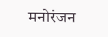मनोरंजन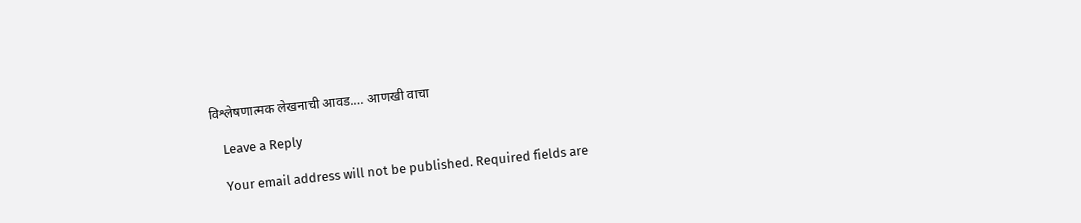विश्लेषणात्मक लेखनाची आवड.… आणखी वाचा

    Leave a Reply

    Your email address will not be published. Required fields are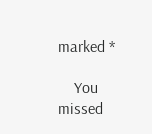marked *

    You missed